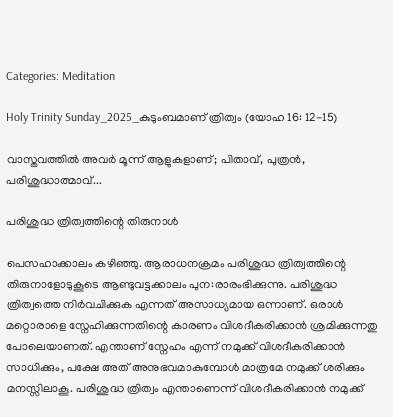Categories: Meditation

Holy Trinity Sunday_2025_കുടുംബമാണ് ത്രിത്വം (യോഹ 16: 12-15)

വാസ്തവത്തിൽ അവർ മൂന്ന് ആളുകളാണ്; പിതാവ്, പുത്രൻ, പരിശുദ്ധാത്മാവ്...

പരിശുദ്ധ ത്രിത്വത്തിന്റെ തിരുനാൾ

പെസഹാക്കാലം കഴിഞ്ഞു. ആരാധനക്രമം പരിശുദ്ധ ത്രിത്വത്തിന്റെ തിരുനാളോടുകൂടെ ആണ്ടുവട്ടക്കാലം പുന:രാരംഭിക്കുന്നു. പരിശുദ്ധ ത്രിത്വത്തെ നിർവചിക്കുക എന്നത് അസാധ്യമായ ഒന്നാണ്. ഒരാൾ മറ്റൊരാളെ സ്നേഹിക്കുന്നതിന്റെ കാരണം വിശദീകരിക്കാൻ ശ്രമിക്കുന്നതു പോലെയാണത്. എന്താണ് സ്നേഹം എന്ന് നമുക്ക് വിശദീകരിക്കാൻ സാധിക്കും, പക്ഷേ അത് അനുഭവമാകുമ്പോൾ മാത്രമേ നമുക്ക് ശരിക്കും മനസ്സിലാകൂ. പരിശുദ്ധ ത്രിത്വം എന്താണെന്ന് വിശദീകരിക്കാൻ നമുക്ക്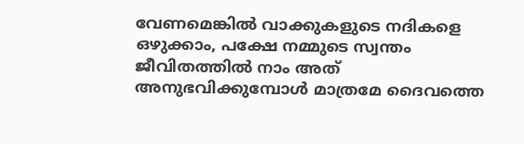വേണമെങ്കിൽ വാക്കുകളുടെ നദികളെ ഒഴുക്കാം, പക്ഷേ നമ്മുടെ സ്വന്തം ജീവിതത്തിൽ നാം അത് അനുഭവിക്കുമ്പോൾ മാത്രമേ ദൈവത്തെ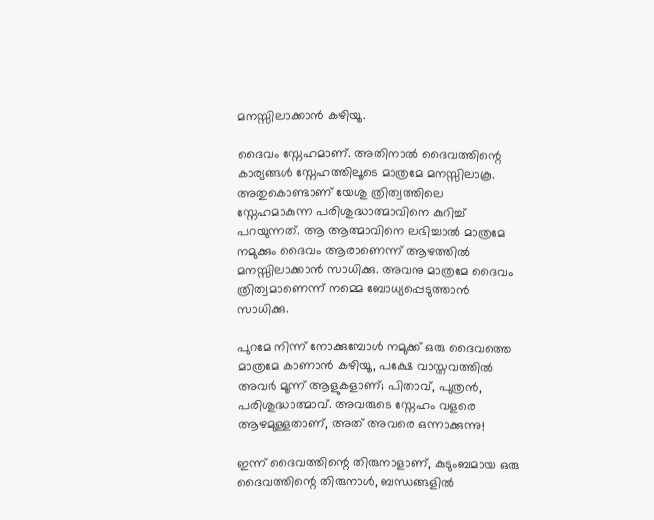മനസ്സിലാക്കാൻ കഴിയൂ.

ദൈവം സ്നേഹമാണ്. അതിനാൽ ദൈവത്തിന്റെ കാര്യങ്ങൾ സ്നേഹത്തിലൂടെ മാത്രമേ മനസ്സിലാകൂ. അതുകൊണ്ടാണ് യേശു ത്രിത്വത്തിലെ സ്നേഹമാകുന്ന പരിശുദ്ധാത്മാവിനെ കുറിച്ച് പറയുന്നത്. ആ ആത്മാവിനെ ലഭിച്ചാൽ മാത്രമേ നമുക്കും ദൈവം ആരാണെന്ന് ആഴത്തിൽ മനസ്സിലാക്കാൻ സാധിക്കു. അവനു മാത്രമേ ദൈവം ത്രിത്വമാണെന്ന് നമ്മെ ബോധ്യപ്പെടുത്താൻ സാധിക്കു.

പുറമേ നിന്ന് നോക്കുമ്പോൾ നമുക്ക് ഒരു ദൈവത്തെ മാത്രമേ കാണാൻ കഴിയൂ, പക്ഷേ വാസ്തവത്തിൽ അവർ മൂന്ന് ആളുകളാണ്; പിതാവ്, പുത്രൻ, പരിശുദ്ധാത്മാവ്. അവരുടെ സ്നേഹം വളരെ ആഴമുള്ളതാണ്, അത് അവരെ ഒന്നാക്കുന്നു!

ഇന്ന് ദൈവത്തിന്റെ തിരുനാളാണ്, കുടുംബമായ ഒരു ദൈവത്തിന്റെ തിരുനാൾ, ബന്ധങ്ങളിൽ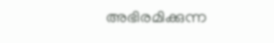അഭിരമിക്കുന്ന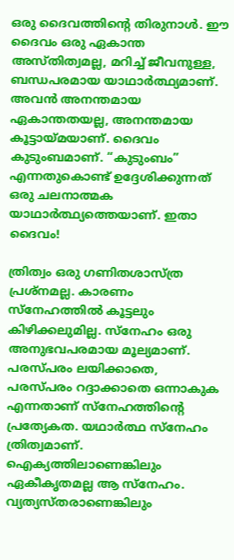ഒരു ദൈവത്തിന്റെ തിരുനാൾ. ഈ ദൈവം ഒരു ഏകാന്ത അസ്തിത്വമല്ല, മറിച്ച് ജീവനുള്ള, ബന്ധപരമായ യാഥാർത്ഥ്യമാണ്. അവൻ അനന്തമായ ഏകാന്തതയല്ല, അനന്തമായ കൂട്ടായ്മയാണ്. ദൈവം കുടുംബമാണ്. “കുടുംബം” എന്നതുകൊണ്ട് ഉദ്ദേശിക്കുന്നത് ഒരു ചലനാത്മക യാഥാർത്ഥ്യത്തെയാണ്. ഇതാ ദൈവം!

ത്രിത്വം ഒരു ഗണിതശാസ്ത്ര പ്രശ്നമല്ല. കാരണം സ്നേഹത്തിൽ കൂട്ടലും കിഴിക്കലുമില്ല. സ്നേഹം ഒരു അനുഭവപരമായ മൂല്യമാണ്. പരസ്പരം ലയിക്കാതെ, പരസ്പരം റദ്ദാക്കാതെ ഒന്നാകുക എന്നതാണ് സ്നേഹത്തിന്റെ പ്രത്യേകത. യഥാർത്ഥ സ്നേഹം ത്രിത്വമാണ്. ഐക്യത്തിലാണെങ്കിലും ഏകീകൃതമല്ല ആ സ്നേഹം. വ്യത്യസ്തരാണെങ്കിലും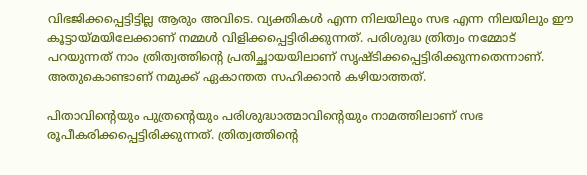വിഭജിക്കപ്പെട്ടിട്ടില്ല ആരും അവിടെ. വ്യക്തികൾ എന്ന നിലയിലും സഭ എന്ന നിലയിലും ഈ കൂട്ടായ്മയിലേക്കാണ് നമ്മൾ വിളിക്കപ്പെട്ടിരിക്കുന്നത്. പരിശുദ്ധ ത്രിത്വം നമ്മോട് പറയുന്നത് നാം ത്രിത്വത്തിന്റെ പ്രതിച്ഛായയിലാണ് സൃഷ്ടിക്കപ്പെട്ടിരിക്കുന്നതെന്നാണ്. അതുകൊണ്ടാണ് നമുക്ക് ഏകാന്തത സഹിക്കാൻ കഴിയാത്തത്.

പിതാവിന്റെയും പുത്രന്റെയും പരിശുദ്ധാത്മാവിന്റെയും നാമത്തിലാണ് സഭ രൂപീകരിക്കപ്പെട്ടിരിക്കുന്നത്. ത്രിത്വത്തിന്റെ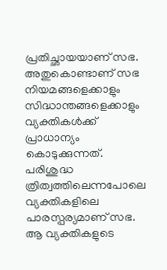പ്രതിച്ഛായയാണ് സഭ. അതുകൊണ്ടാണ് സഭ നിയമങ്ങളെക്കാളും സിദ്ധാന്തങ്ങളെക്കാളും വ്യക്തികൾക്ക് പ്രാധാന്യം കൊടുക്കുന്നത്. പരിശുദ്ധ ത്രിത്വത്തിലെന്നപോലെ വ്യക്തികളിലെ പാരസ്പര്യമാണ് സഭ. ആ വ്യക്തികളുടെ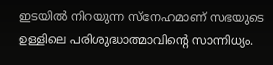ഇടയിൽ നിറയുന്ന സ്നേഹമാണ് സഭയുടെ ഉള്ളിലെ പരിശുദ്ധാത്മാവിൻ്റെ സാന്നിധ്യം.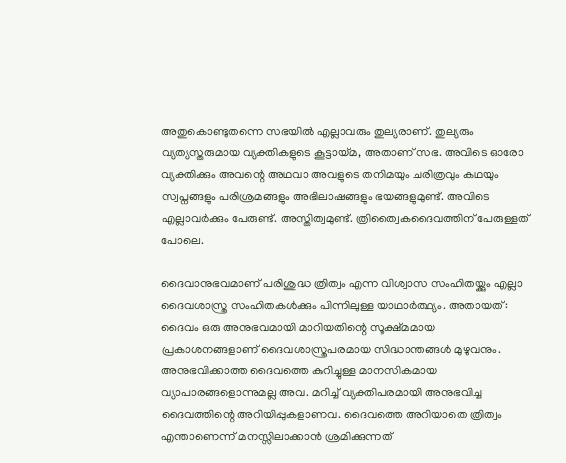അതുകൊണ്ടുതന്നെ സഭയിൽ എല്ലാവരും തുല്യരാണ്. തുല്യരും വ്യത്യസ്തരുമായ വ്യക്തികളുടെ കൂട്ടായ്മ, അതാണ് സഭ. അവിടെ ഓരോ വ്യക്തിക്കും അവന്റെ അഥവാ അവളുടെ തനിമയും ചരിത്രവും കഥയും സ്വപ്നങ്ങളും പരിശ്രമങ്ങളും അഭിലാഷങ്ങളും ഭയങ്ങളുമുണ്ട്. അവിടെ എല്ലാവർക്കും പേരുണ്ട്. അസ്തിത്വമുണ്ട്. ത്രിത്വൈകദൈവത്തിന് പേരുള്ളത് പോലെ.

ദൈവാനുഭവമാണ് പരിശുദ്ധ ത്രിത്വം എന്ന വിശ്വാസ സംഹിതയ്ക്കും എല്ലാ ദൈവശാസ്ത്ര സംഹിതകൾക്കും പിന്നിലുള്ള യാഥാർത്ഥ്യം. അതായത്: ദൈവം ഒരു അനുഭവമായി മാറിയതിന്റെ സൂക്ഷ്മമായ പ്രകാശനങ്ങളാണ് ദൈവശാസ്ത്രപരമായ സിദ്ധാന്തങ്ങൾ മുഴുവനും. അനുഭവിക്കാത്ത ദൈവത്തെ കുറിച്ചുള്ള മാനസികമായ വ്യാപാരങ്ങളൊന്നുമല്ല അവ. മറിച്ച് വ്യക്തിപരമായി അനുഭവിച്ച ദൈവത്തിന്റെ അറിയിപ്പുകളാണവ. ദൈവത്തെ അറിയാതെ ത്രിത്വം എന്താണെന്ന് മനസ്സിലാക്കാൻ ശ്രമിക്കുന്നത്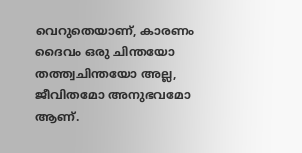വെറുതെയാണ്, കാരണം ദൈവം ഒരു ചിന്തയോ തത്ത്വചിന്തയോ അല്ല, ജീവിതമോ അനുഭവമോ ആണ്.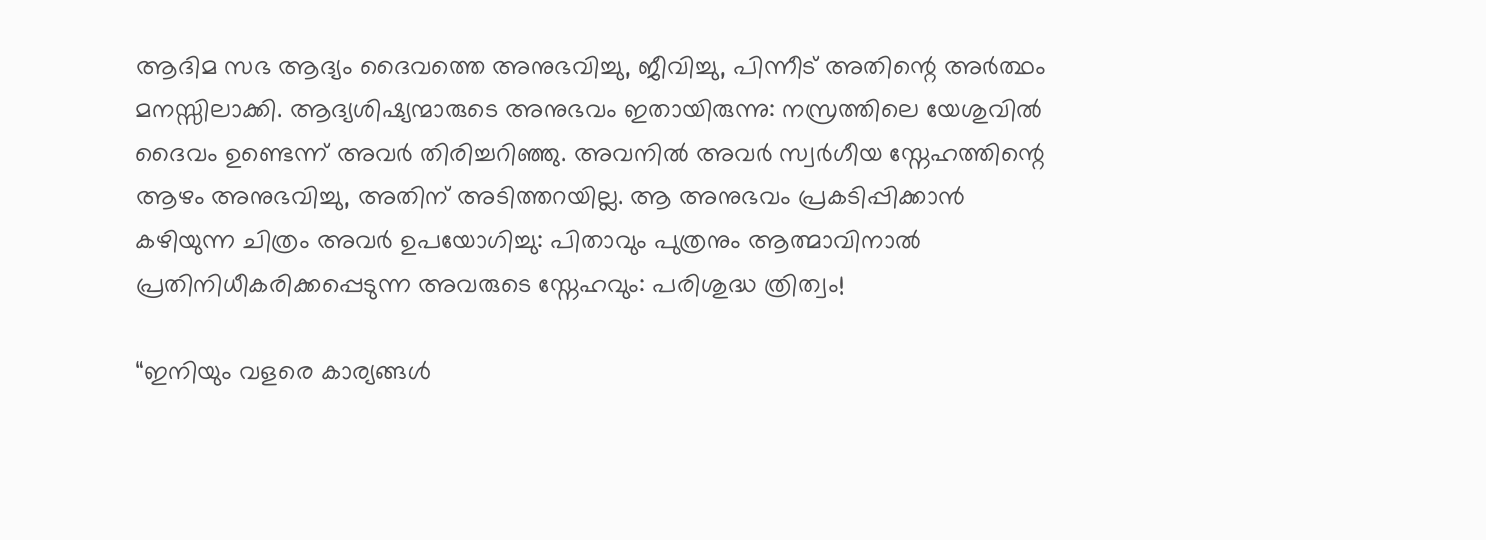ആദിമ സഭ ആദ്യം ദൈവത്തെ അനുഭവിച്ചു, ജീവിച്ചു, പിന്നീട് അതിന്റെ അർത്ഥം മനസ്സിലാക്കി. ആദ്യശിഷ്യന്മാരുടെ അനുഭവം ഇതായിരുന്നു: നസ്രത്തിലെ യേശുവിൽ ദൈവം ഉണ്ടെന്ന് അവർ തിരിച്ചറിഞ്ഞു. അവനിൽ അവർ സ്വർഗീയ സ്നേഹത്തിന്റെ ആഴം അനുഭവിച്ചു, അതിന് അടിത്തറയില്ല. ആ അനുഭവം പ്രകടിപ്പിക്കാൻ കഴിയുന്ന ചിത്രം അവർ ഉപയോഗിച്ചു: പിതാവും പുത്രനും ആത്മാവിനാൽ പ്രതിനിധീകരിക്കപ്പെടുന്ന അവരുടെ സ്നേഹവും: പരിശുദ്ധ ത്രിത്വം!

“ഇനിയും വളരെ കാര്യങ്ങള്‍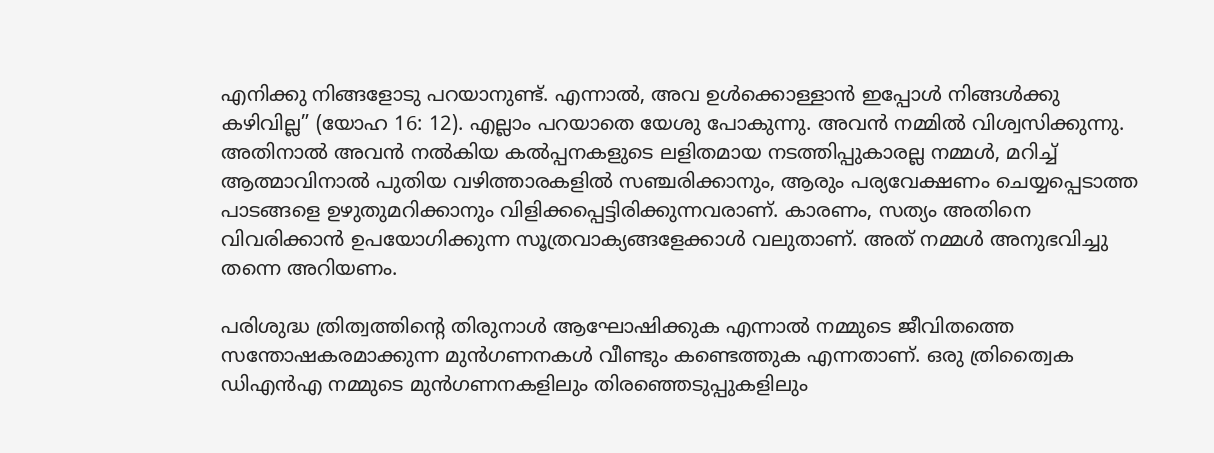എനിക്കു നിങ്ങളോടു പറയാനുണ്ട്. എന്നാല്‍, അവ ഉള്‍ക്കൊള്ളാന്‍ ഇപ്പോള്‍ നിങ്ങള്‍ക്കു കഴിവില്ല” (യോഹ 16: 12). എല്ലാം പറയാതെ യേശു പോകുന്നു. അവൻ നമ്മിൽ വിശ്വസിക്കുന്നു. അതിനാൽ അവൻ നൽകിയ കൽപ്പനകളുടെ ലളിതമായ നടത്തിപ്പുകാരല്ല നമ്മൾ, മറിച്ച് ആത്മാവിനാൽ പുതിയ വഴിത്താരകളിൽ സഞ്ചരിക്കാനും, ആരും പര്യവേക്ഷണം ചെയ്യപ്പെടാത്ത പാടങ്ങളെ ഉഴുതുമറിക്കാനും വിളിക്കപ്പെട്ടിരിക്കുന്നവരാണ്. കാരണം, സത്യം അതിനെ വിവരിക്കാൻ ഉപയോഗിക്കുന്ന സൂത്രവാക്യങ്ങളേക്കാൾ വലുതാണ്. അത് നമ്മൾ അനുഭവിച്ചു തന്നെ അറിയണം.

പരിശുദ്ധ ത്രിത്വത്തിന്റെ തിരുനാൾ ആഘോഷിക്കുക എന്നാൽ നമ്മുടെ ജീവിതത്തെ സന്തോഷകരമാക്കുന്ന മുൻഗണനകൾ വീണ്ടും കണ്ടെത്തുക എന്നതാണ്. ഒരു ത്രിത്വൈക ഡിഎൻഎ നമ്മുടെ മുൻഗണനകളിലും തിരഞ്ഞെടുപ്പുകളിലും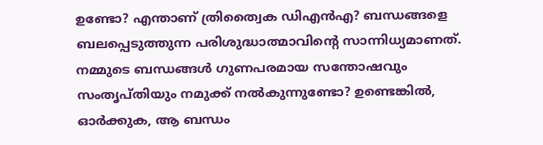ഉണ്ടോ? എന്താണ് ത്രിത്വൈക ഡിഎൻഎ? ബന്ധങ്ങളെ ബലപ്പെടുത്തുന്ന പരിശുദ്ധാത്മാവിന്റെ സാന്നിധ്യമാണത്. നമ്മുടെ ബന്ധങ്ങൾ ഗുണപരമായ സന്തോഷവും സംതൃപ്തിയും നമുക്ക് നൽകുന്നുണ്ടോ? ഉണ്ടെങ്കിൽ, ഓർക്കുക, ആ ബന്ധം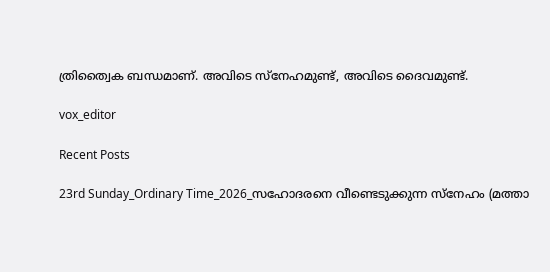ത്രിത്വൈക ബന്ധമാണ്. അവിടെ സ്നേഹമുണ്ട്, അവിടെ ദൈവമുണ്ട്.

vox_editor

Recent Posts

23rd Sunday_Ordinary Time_2026_സഹോദരനെ വീണ്ടെടുക്കുന്ന സ്നേഹം (മത്താ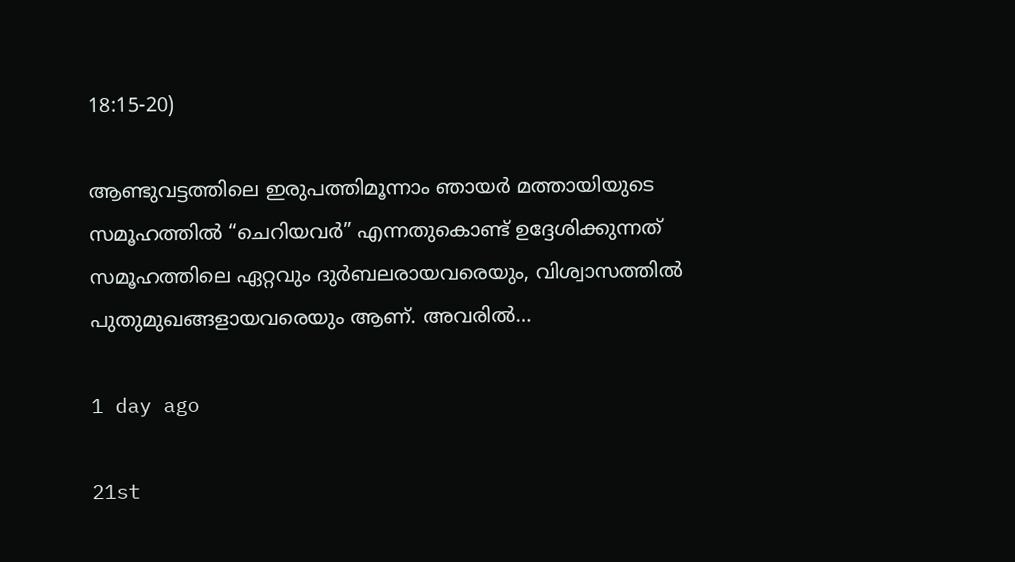18:15-20)

ആണ്ടുവട്ടത്തിലെ ഇരുപത്തിമൂന്നാം ഞായർ മത്തായിയുടെ സമൂഹത്തിൽ “ചെറിയവർ” എന്നതുകൊണ്ട് ഉദ്ദേശിക്കുന്നത് സമൂഹത്തിലെ ഏറ്റവും ദുർബലരായവരെയും, വിശ്വാസത്തിൽ പുതുമുഖങ്ങളായവരെയും ആണ്. അവരിൽ…

1 day ago

21st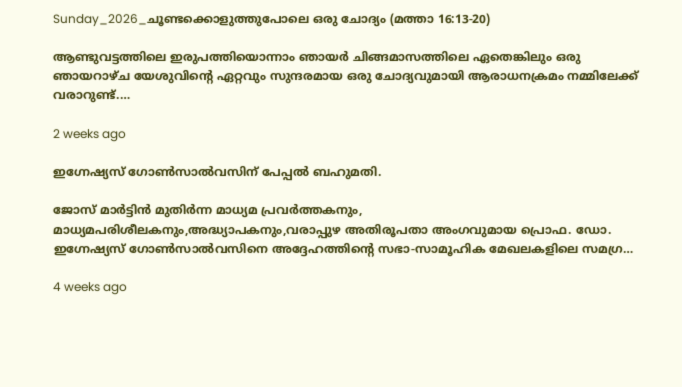Sunday_2026_ചൂണ്ടക്കൊളുത്തുപോലെ ഒരു ചോദ്യം (മത്താ 16:13-20)

ആണ്ടുവട്ടത്തിലെ ഇരുപത്തിയൊന്നാം ഞായർ ചിങ്ങമാസത്തിലെ ഏതെങ്കിലും ഒരു ഞായറാഴ്ച യേശുവിന്റെ ഏറ്റവും സുന്ദരമായ ഒരു ചോദ്യവുമായി ആരാധനക്രമം നമ്മിലേക്ക് വരാറുണ്ട്.…

2 weeks ago

ഇഗ്നേഷ്യസ് ഗോൺസാൽവസിന് പേപ്പൽ ബഹുമതി.

ജോസ് മാർട്ടിൻ മുതിർന്ന മാധ്യമ പ്രവർത്തകനും, മാധ്യമപരിശീലകനും,അദ്ധ്യാപകനും,വരാപ്പുഴ അതിരൂപതാ അംഗവുമായ പ്രൊഫ. ഡോ. ഇഗ്നേഷ്യസ് ഗോൺസാൽവസിനെ അദ്ദേഹത്തിന്റെ സഭാ-സാമൂഹിക മേഖലകളിലെ സമഗ്ര…

4 weeks ago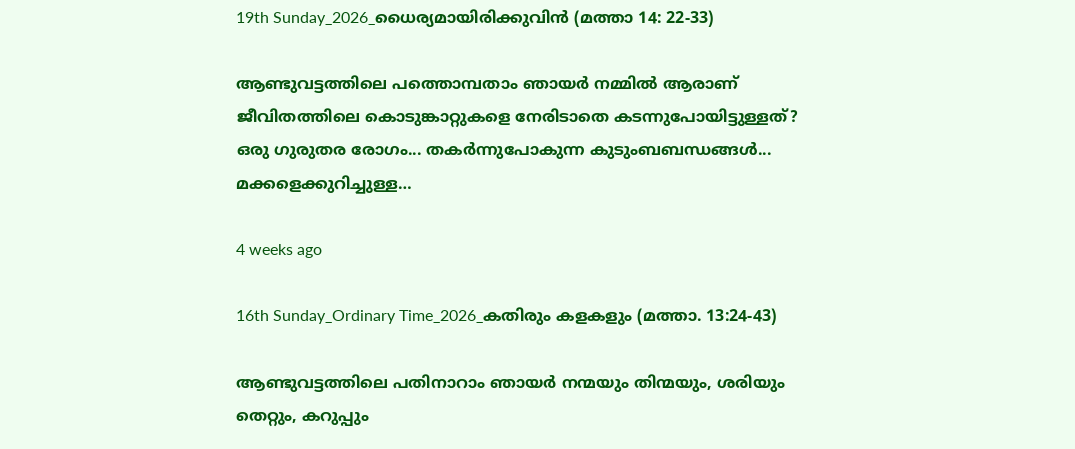19th Sunday_2026_ധൈര്യമായിരിക്കുവിൻ (മത്താ 14: 22-33)

ആണ്ടുവട്ടത്തിലെ പത്തൊമ്പതാം ഞായർ നമ്മിൽ ആരാണ് ജീവിതത്തിലെ കൊടുങ്കാറ്റുകളെ നേരിടാതെ കടന്നുപോയിട്ടുള്ളത്? ഒരു ഗുരുതര രോഗം... തകർന്നുപോകുന്ന കുടുംബബന്ധങ്ങൾ... മക്കളെക്കുറിച്ചുള്ള…

4 weeks ago

16th Sunday_Ordinary Time_2026_കതിരും കളകളും (മത്താ. 13:24-43)

ആണ്ടുവട്ടത്തിലെ പതിനാറാം ഞായർ നന്മയും തിന്മയും, ശരിയും തെറ്റും, കറുപ്പും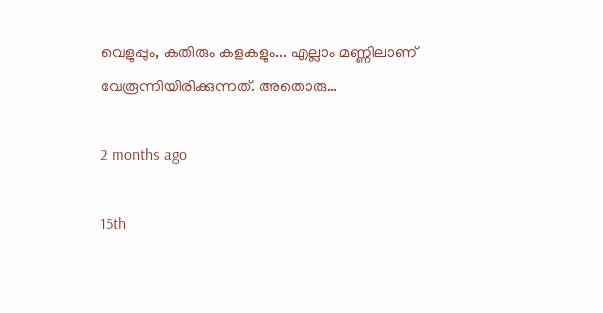വെളുപ്പും, കതിരും കളകളും... എല്ലാം മണ്ണിലാണ് വേരൂന്നിയിരിക്കുന്നത്. അതൊരു…

2 months ago

15th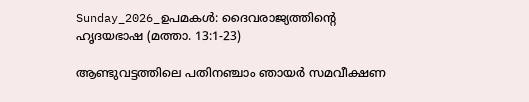Sunday_2026_ഉപമകൾ: ദൈവരാജ്യത്തിന്റെ ഹൃദയഭാഷ (മത്താ. 13:1-23)

ആണ്ടുവട്ടത്തിലെ പതിനഞ്ചാം ഞായർ സമവീക്ഷണ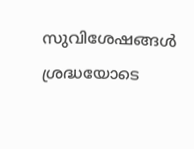സുവിശേഷങ്ങൾ ശ്രദ്ധയോടെ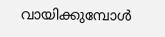വായിക്കുമ്പോൾ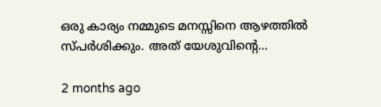ഒരു കാര്യം നമ്മുടെ മനസ്സിനെ ആഴത്തിൽ സ്പർശിക്കും. അത് യേശുവിന്റെ…

2 months ago